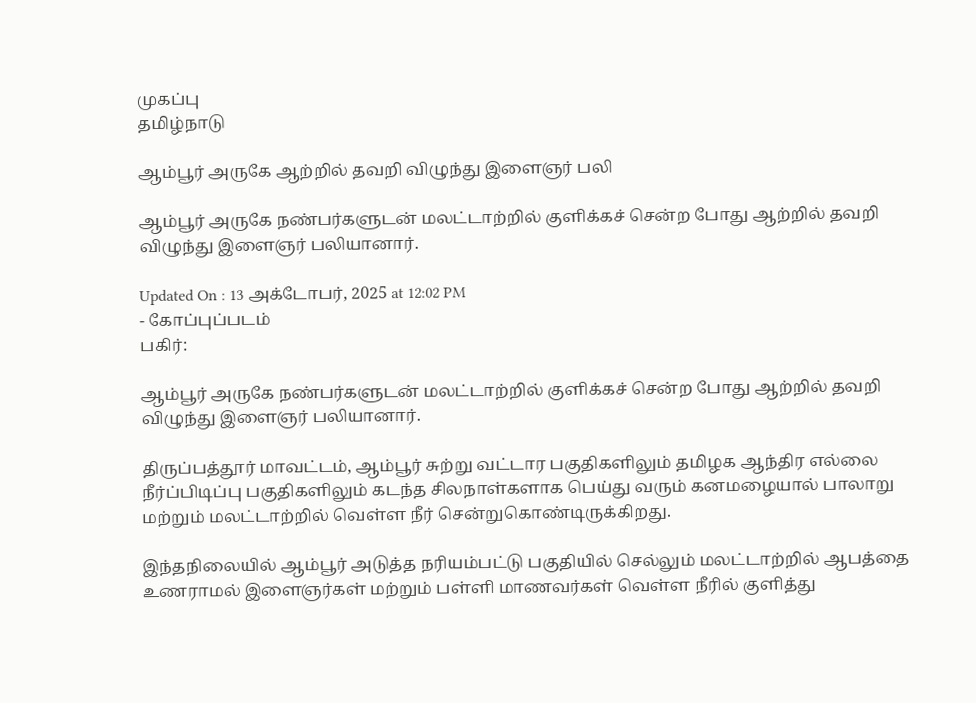முகப்பு
தமிழ்நாடு

ஆம்பூர் அருகே ஆற்றில் தவறி விழுந்து இளைஞர் பலி

ஆம்பூர் அருகே நண்பர்களுடன் மலட்டாற்றில் குளிக்கச் சென்ற போது ஆற்றில் தவறி விழுந்து இளைஞர் பலியானார்.

Updated On : 13 அக்டோபர், 2025 at 12:02 PM
- கோப்புப்படம்
பகிர்:

ஆம்பூர் அருகே நண்பர்களுடன் மலட்டாற்றில் குளிக்கச் சென்ற போது ஆற்றில் தவறி விழுந்து இளைஞர் பலியானார்.

திருப்பத்தூர் மாவட்டம், ஆம்பூர் சுற்று வட்டார பகுதிகளிலும் தமிழக ஆந்திர எல்லை நீர்ப்பிடிப்பு பகுதிகளிலும் கடந்த சிலநாள்களாக பெய்து வரும் கனமழையால் பாலாறு மற்றும் மலட்டாற்றில் வெள்ள நீர் சென்றுகொண்டிருக்கிறது.

இந்தநிலையில் ஆம்பூர் அடுத்த நரியம்பட்டு பகுதியில் செல்லும் மலட்டாற்றில் ஆபத்தை உணராமல் இளைஞர்கள் மற்றும் பள்ளி மாணவர்கள் வெள்ள நீரில் குளித்து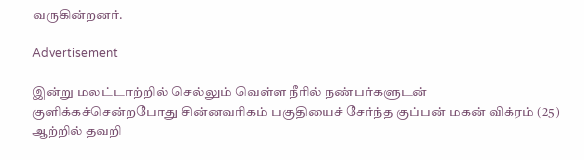வருகின்றனர்.

Advertisement

இன்று மலட்டாற்றில் செல்லும் வெள்ள நீரில் நண்பர்களுடன் குளிக்கச்சென்றபோது சின்னவரிகம் பகுதியைச் சேர்ந்த குப்பன் மகன் விக்ரம் (25) ஆற்றில் தவறி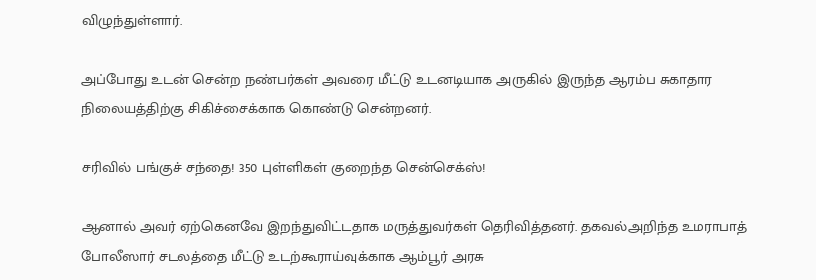விழுந்துள்ளார்.

அப்போது உடன் சென்ற நண்பர்கள் அவரை மீட்டு உடனடியாக அருகில் இருந்த ஆரம்ப சுகாதார நிலையத்திற்கு சிகிச்சைக்காக கொண்டு சென்றனர்.

சரிவில் பங்குச் சந்தை! 350 புள்ளிகள் குறைந்த சென்செக்ஸ்!

ஆனால் அவர் ஏற்கெனவே இறந்துவிட்டதாக மருத்துவர்கள் தெரிவித்தனர். தகவல்அறிந்த உமராபாத் போலீஸார் சடலத்தை மீட்டு உடற்கூராய்வுக்காக ஆம்பூர் அரசு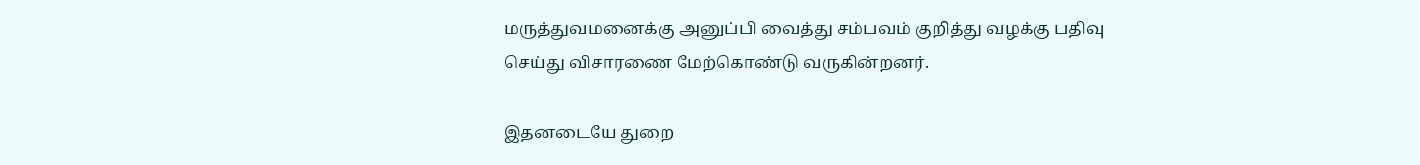மருத்துவமனைக்கு அனுப்பி வைத்து சம்பவம் குறித்து வழக்கு பதிவு செய்து விசாரணை மேற்கொண்டு வருகின்றனர்.

இதனடையே துறை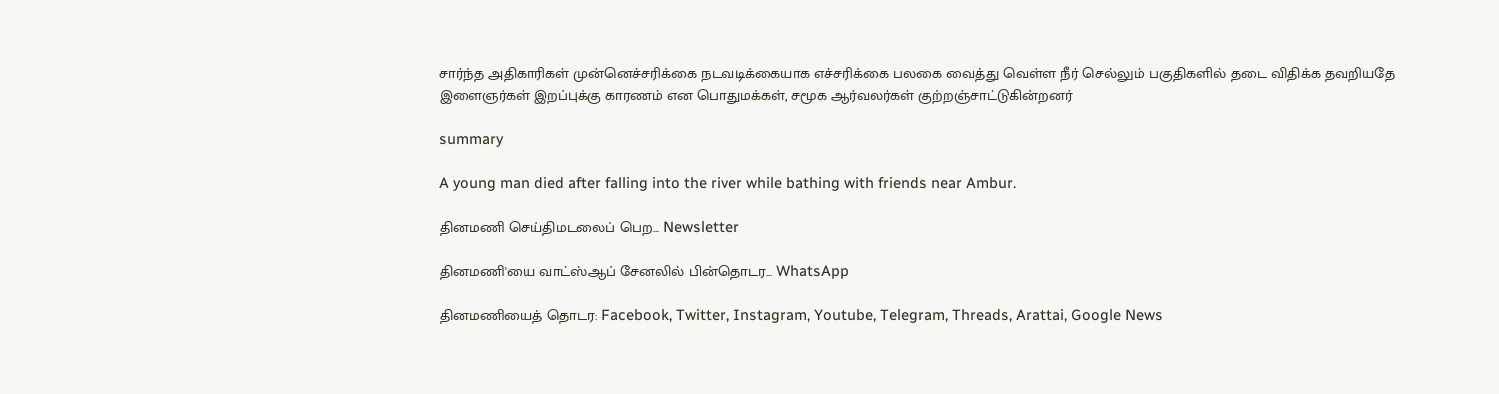சார்ந்த அதிகாரிகள் முன்னெச்சரிக்கை நடவடிக்கையாக எச்சரிக்கை பலகை வைத்து வெள்ள நீர் செல்லும் பகுதிகளில் தடை விதிக்க தவறியதே இளைஞர்கள் இறப்புக்கு காரணம் என பொதுமக்கள், சமூக ஆர்வலர்கள் குற்றஞ்சாட்டுகின்றனர்

summary

A young man died after falling into the river while bathing with friends near Ambur.

தினமணி செய்திமடலைப் பெற... Newsletter

தினமணி'யை வாட்ஸ்ஆப் சேனலில் பின்தொடர... WhatsApp

தினமணியைத் தொடர: Facebook, Twitter, Instagram, Youtube, Telegram, Threads, Arattai, Google News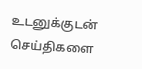உடனுக்குடன் செய்திகளை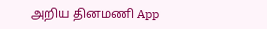அறிய தினமணி App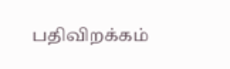பதிவிறக்கம்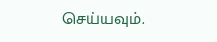செய்யவும்.